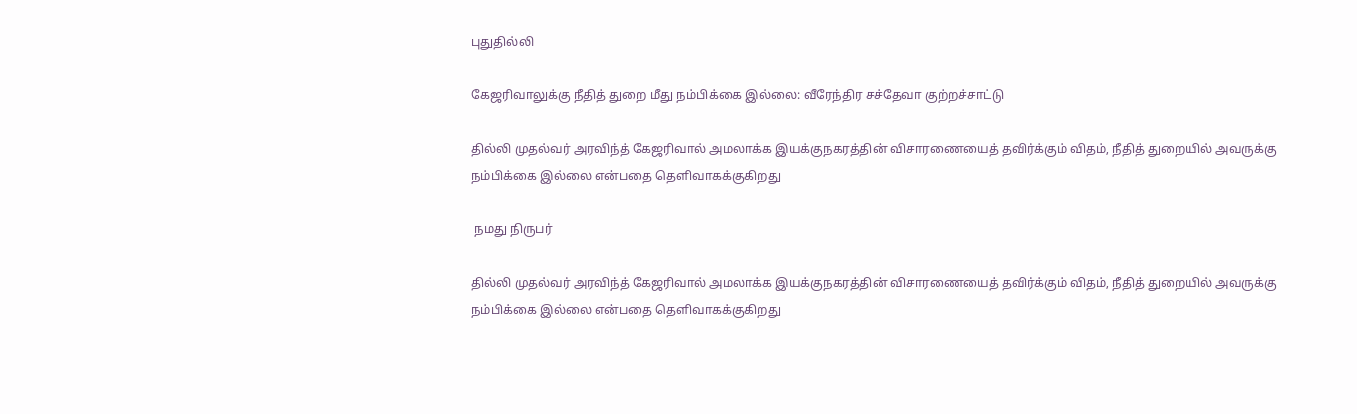புதுதில்லி

கேஜரிவாலுக்கு நீதித் துறை மீது நம்பிக்கை இல்லை: வீரேந்திர சச்தேவா குற்றச்சாட்டு

தில்லி முதல்வர் அரவிந்த் கேஜரிவால் அமலாக்க இயக்குநகரத்தின் விசாரணையைத் தவிர்க்கும் விதம், நீதித் துறையில் அவருக்கு நம்பிக்கை இல்லை என்பதை தெளிவாகக்குகிறது

 நமது நிருபர்

தில்லி முதல்வர் அரவிந்த் கேஜரிவால் அமலாக்க இயக்குநகரத்தின் விசாரணையைத் தவிர்க்கும் விதம், நீதித் துறையில் அவருக்கு நம்பிக்கை இல்லை என்பதை தெளிவாகக்குகிறது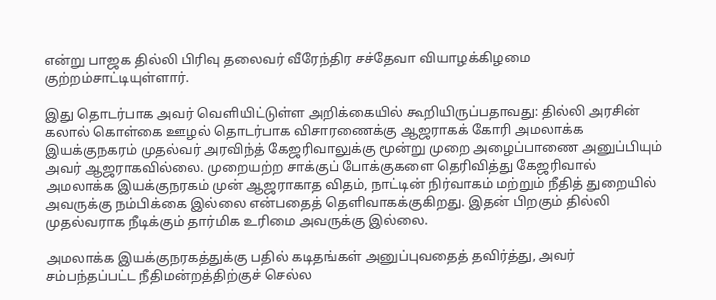என்று பாஜக தில்லி பிரிவு தலைவர் வீரேந்திர சச்தேவா வியாழக்கிழமை குற்றம்சாட்டியுள்ளார்.

இது தொடர்பாக அவர் வெளியிட்டுள்ள அறிக்கையில் கூறியிருப்பதாவது: தில்லி அரசின் கலால் கொள்கை ஊழல் தொடர்பாக விசாரணைக்கு ஆஜராகக் கோரி அமலாக்க இயக்குநகரம் முதல்வர் அரவிந்த் கேஜரிவாலுக்கு மூன்று முறை அழைப்பாணை அனுப்பியும் அவர் ஆஜராகவில்லை. முறையற்ற சாக்குப் போக்குகளை தெரிவித்து கேஜரிவால் அமலாக்க இயக்குநரகம் முன் ஆஜராகாத விதம், நாட்டின் நிர்வாகம் மற்றும் நீதித் துறையில் அவருக்கு நம்பிக்கை இல்லை என்பதைத் தெளிவாகக்குகிறது. இதன் பிறகும் தில்லி முதல்வராக நீடிக்கும் தார்மிக உரிமை அவருக்கு இல்லை.

அமலாக்க இயக்குநரகத்துக்கு பதில் கடிதங்கள் அனுப்புவதைத் தவிர்த்து, அவர் சம்பந்தப்பட்ட நீதிமன்றத்திற்குச் செல்ல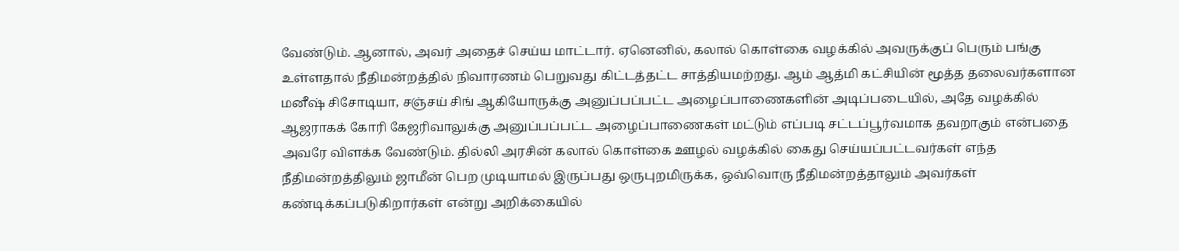வேண்டும். ஆனால், அவர் அதைச் செய்ய மாட்டார். ஏனெனில், கலால் கொள்கை வழக்கில் அவருக்குப் பெரும் பங்கு உள்ளதால் நீதிமன்றத்தில் நிவாரணம் பெறுவது கிட்டத்தட்ட சாத்தியமற்றது. ஆம் ஆத்மி கட்சியின் மூத்த தலைவர்களான மனீஷ் சிசோடியா, சஞ்சய் சிங் ஆகியோருக்கு அனுப்பப்பட்ட அழைப்பாணைகளின் அடிப்படையில், அதே வழக்கில் ஆஜராகக் கோரி கேஜரிவாலுக்கு அனுப்பப்பட்ட அழைப்பாணைகள் மட்டும் எப்படி சட்டப்பூர்வமாக தவறாகும் என்பதை அவரே விளக்க வேண்டும். தில்லி அரசின் கலால் கொள்கை ஊழல் வழக்கில் கைது செய்யப்பட்டவர்கள் எந்த நீதிமன்றத்திலும் ஜாமீன் பெற முடியாமல் இருப்பது ஒருபுறமிருக்க, ஒவ்வொரு நீதிமன்றத்தாலும் அவர்கள் கண்டிக்கப்படுகிறார்கள் என்று அறிக்கையில்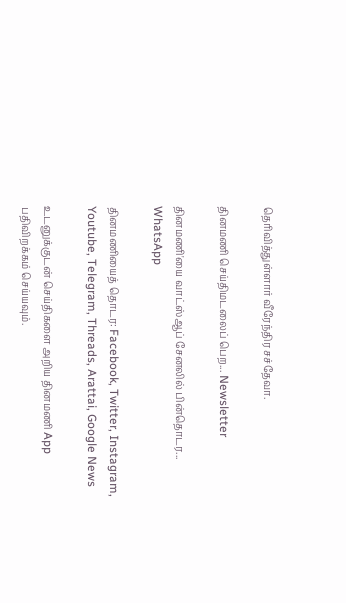தெரிவித்துள்ளார் வீரேந்திர சச்தேவா.

தினமணி செய்திமடலைப் பெற... Newsletter

தினமணி'யை வாட்ஸ்ஆப் சேனலில் பின்தொடர... WhatsApp

தினமணியைத் தொடர: Facebook, Twitter, Instagram, Youtube, Telegram, Threads, Arattai, Google News

உடனுக்குடன் செய்திகளை அறிய தினமணி App பதிவிறக்கம் செய்யவும்.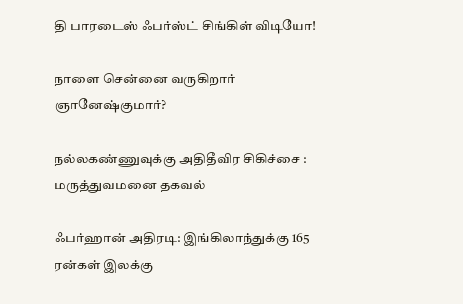தி பாரடைஸ் ஃபர்ஸ்ட் சிங்கிள் விடியோ!

நாளை சென்னை வருகிறார் ஞானேஷ்குமார்?

நல்லகண்ணுவுக்கு அதிதீவிர சிகிச்சை : மருத்துவமனை தகவல்

ஃபர்ஹான் அதிரடி: இங்கிலாந்துக்கு 165 ரன்கள் இலக்கு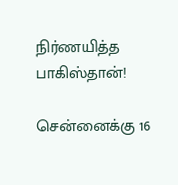நிர்ணயித்த பாகிஸ்தான்!

சென்னைக்கு 16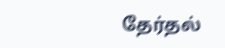தேர்தல்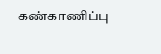கண்காணிப்பு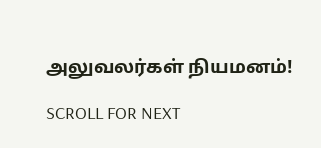அலுவலர்கள் நியமனம்!

SCROLL FOR NEXT